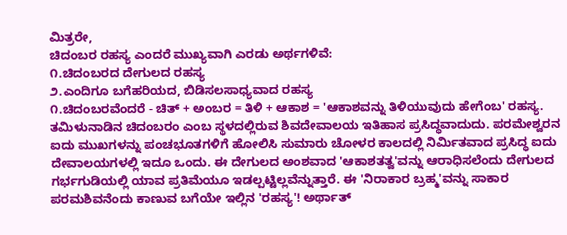ಮಿತ್ರರೇ,
ಚಿದಂಬರ ರಹಸ್ಯ ಎಂದರೆ ಮುಖ್ಯವಾಗಿ ಎರಡು ಅರ್ಥಗಳಿವೆ:
೧.ಚಿದಂಬರದ ದೇಗುಲದ ರಹಸ್ಯ
೨.ಎಂದಿಗೂ ಬಗೆಹರಿಯದ, ಬಿಡಿಸಲಸಾಧ್ಯವಾದ ರಹಸ್ಯ
೧.ಚಿದಂಬರವೆಂದರೆ - ಚಿತ್ + ಅಂಬರ = ತಿಳಿ + ಆಕಾಶ = 'ಆಕಾಶವನ್ನು ತಿಳಿಯುವುದು ಹೇಗೆಂಬ' ರಹಸ್ಯ.
ತಮಿಳುನಾಡಿನ ಚಿದಂಬರಂ ಎಂಬ ಸ್ಥಳದಲ್ಲಿರುವ ಶಿವದೇವಾಲಯ ಇತಿಹಾಸ ಪ್ರಸಿದ್ಧವಾದುದು. ಪರಮೇಶ್ವರನ ಐದು ಮುಖಗಳನ್ನು ಪಂಚಭೂತಗಳಿಗೆ ಹೋಲಿಸಿ ಸುಮಾರು ಚೋಳರ ಕಾಲದಲ್ಲಿ ನಿರ್ಮಿತವಾದ ಪ್ರಸಿದ್ಧ ಐದು ದೇವಾಲಯಗಳಲ್ಲಿ ಇದೂ ಒಂದು. ಈ ದೇಗುಲದ ಅಂಶವಾದ 'ಆಕಾಶತತ್ವ'ವನ್ನು ಆರಾಧಿಸಲೆಂದು ದೇಗುಲದ ಗರ್ಭಗುಡಿಯಲ್ಲಿ ಯಾವ ಪ್ರತಿಮೆಯೂ ಇಡಲ್ಪಟ್ಟಿಲ್ಲವೆನ್ನುತ್ತಾರೆ. ಈ 'ನಿರಾಕಾರ ಬ್ರಹ್ಮ'ವನ್ನು ಸಾಕಾರ ಪರಮಶಿವನೆಂದು ಕಾಣುವ ಬಗೆಯೇ ಇಲ್ಲಿನ 'ರಹಸ್ಯ'! ಅರ್ಥಾತ್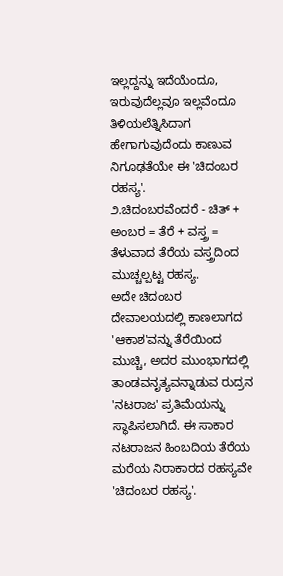ಇಲ್ಲದ್ದನ್ನು ಇದೆಯೆಂದೂ, ಇರುವುದೆಲ್ಲವೂ ಇಲ್ಲವೆಂದೂ ತಿಳಿಯಲೆತ್ನಿಸಿದಾಗ ಹೇಗಾಗುವುದೆಂದು ಕಾಣುವ ನಿಗೂಢತೆಯೇ ಈ 'ಚಿದಂಬರ ರಹಸ್ಯ'.
೨.ಚಿದಂಬರವೆಂದರೆ - ಚಿತ್ + ಅಂಬರ = ತೆರೆ + ವಸ್ತ್ರ = ತೆಳುವಾದ ತೆರೆಯ ವಸ್ತ್ರದಿಂದ ಮುಚ್ಚಲ್ಪಟ್ಟ ರಹಸ್ಯ.
ಅದೇ ಚಿದಂಬರ ದೇವಾಲಯದಲ್ಲಿ ಕಾಣಲಾಗದ 'ಆಕಾಶ'ವನ್ನು ತೆರೆಯಿಂದ ಮುಚ್ಚಿ, ಅದರ ಮುಂಭಾಗದಲ್ಲಿ ತಾಂಡವನೃತ್ಯವನ್ನಾಡುವ ರುದ್ರನ 'ನಟರಾಜ' ಪ್ರತಿಮೆಯನ್ನು ಸ್ಥಾಪಿಸಲಾಗಿದೆ. ಈ ಸಾಕಾರ ನಟರಾಜನ ಹಿಂಬದಿಯ ತೆರೆಯ ಮರೆಯ ನಿರಾಕಾರದ ರಹಸ್ಯವೇ 'ಚಿದಂಬರ ರಹಸ್ಯ'.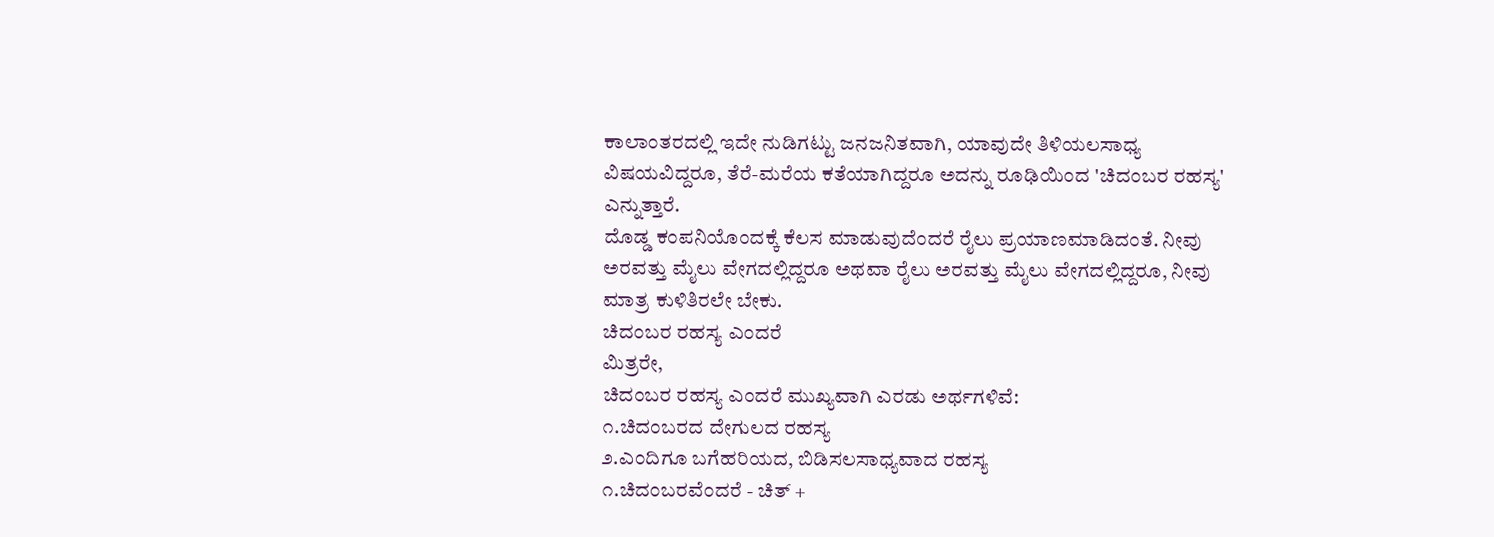ಕಾಲಾಂತರದಲ್ಲಿ ಇದೇ ನುಡಿಗಟ್ಟು ಜನಜನಿತವಾಗಿ, ಯಾವುದೇ ತಿಳಿಯಲಸಾಧ್ಯ ವಿಷಯವಿದ್ದರೂ, ತೆರೆ-ಮರೆಯ ಕತೆಯಾಗಿದ್ದರೂ ಅದನ್ನು ರೂಢಿಯಿಂದ 'ಚಿದಂಬರ ರಹಸ್ಯ' ಎನ್ನುತ್ತಾರೆ.
ದೊಡ್ಡ ಕಂಪನಿಯೊಂದಕ್ಕೆ ಕೆಲಸ ಮಾಡುವುದೆಂದರೆ ರೈಲು ಪ್ರಯಾಣಮಾಡಿದಂತೆ. ನೀವು ಅರವತ್ತು ಮೈಲು ವೇಗದಲ್ಲಿದ್ದರೂ ಅಥವಾ ರೈಲು ಅರವತ್ತು ಮೈಲು ವೇಗದಲ್ಲಿದ್ದರೂ, ನೀವು ಮಾತ್ರ ಕುಳಿತಿರಲೇ ಬೇಕು.
ಚಿದಂಬರ ರಹಸ್ಯ ಎಂದರೆ
ಮಿತ್ರರೇ,
ಚಿದಂಬರ ರಹಸ್ಯ ಎಂದರೆ ಮುಖ್ಯವಾಗಿ ಎರಡು ಅರ್ಥಗಳಿವೆ:
೧.ಚಿದಂಬರದ ದೇಗುಲದ ರಹಸ್ಯ
೨.ಎಂದಿಗೂ ಬಗೆಹರಿಯದ, ಬಿಡಿಸಲಸಾಧ್ಯವಾದ ರಹಸ್ಯ
೧.ಚಿದಂಬರವೆಂದರೆ - ಚಿತ್ +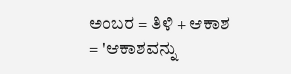ಅಂಬರ = ತಿಳಿ + ಆಕಾಶ = 'ಆಕಾಶವನ್ನು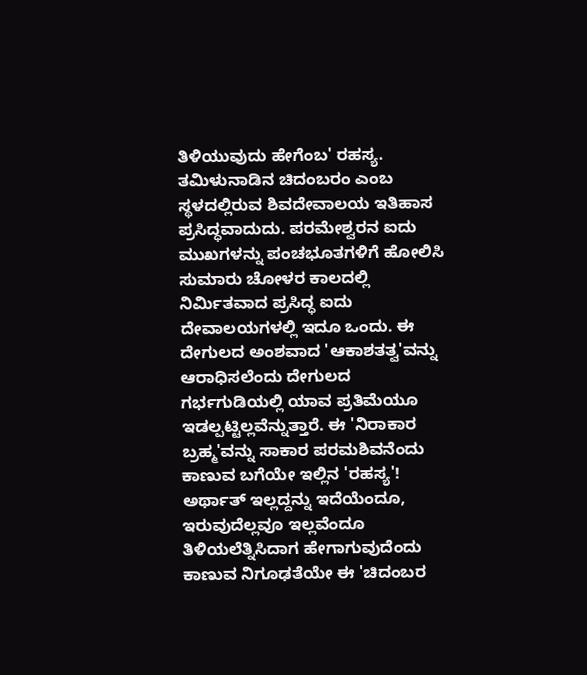ತಿಳಿಯುವುದು ಹೇಗೆಂಬ' ರಹಸ್ಯ.
ತಮಿಳುನಾಡಿನ ಚಿದಂಬರಂ ಎಂಬ ಸ್ಥಳದಲ್ಲಿರುವ ಶಿವದೇವಾಲಯ ಇತಿಹಾಸ ಪ್ರಸಿದ್ಧವಾದುದು. ಪರಮೇಶ್ವರನ ಐದು ಮುಖಗಳನ್ನು ಪಂಚಭೂತಗಳಿಗೆ ಹೋಲಿಸಿ ಸುಮಾರು ಚೋಳರ ಕಾಲದಲ್ಲಿ ನಿರ್ಮಿತವಾದ ಪ್ರಸಿದ್ಧ ಐದು ದೇವಾಲಯಗಳಲ್ಲಿ ಇದೂ ಒಂದು. ಈ ದೇಗುಲದ ಅಂಶವಾದ 'ಆಕಾಶತತ್ವ'ವನ್ನು ಆರಾಧಿಸಲೆಂದು ದೇಗುಲದ ಗರ್ಭಗುಡಿಯಲ್ಲಿ ಯಾವ ಪ್ರತಿಮೆಯೂ ಇಡಲ್ಪಟ್ಟಿಲ್ಲವೆನ್ನುತ್ತಾರೆ. ಈ 'ನಿರಾಕಾರ ಬ್ರಹ್ಮ'ವನ್ನು ಸಾಕಾರ ಪರಮಶಿವನೆಂದು ಕಾಣುವ ಬಗೆಯೇ ಇಲ್ಲಿನ 'ರಹಸ್ಯ'! ಅರ್ಥಾತ್ ಇಲ್ಲದ್ದನ್ನು ಇದೆಯೆಂದೂ, ಇರುವುದೆಲ್ಲವೂ ಇಲ್ಲವೆಂದೂ ತಿಳಿಯಲೆತ್ನಿಸಿದಾಗ ಹೇಗಾಗುವುದೆಂದು ಕಾಣುವ ನಿಗೂಢತೆಯೇ ಈ 'ಚಿದಂಬರ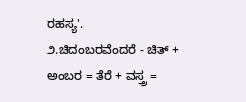ರಹಸ್ಯ'.
೨.ಚಿದಂಬರವೆಂದರೆ - ಚಿತ್ + ಅಂಬರ = ತೆರೆ + ವಸ್ತ್ರ =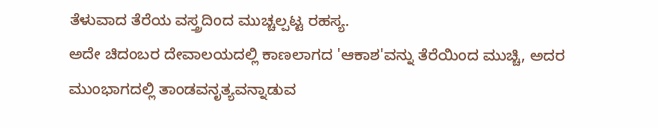ತೆಳುವಾದ ತೆರೆಯ ವಸ್ತ್ರದಿಂದ ಮುಚ್ಚಲ್ಪಟ್ಟ ರಹಸ್ಯ.
ಅದೇ ಚಿದಂಬರ ದೇವಾಲಯದಲ್ಲಿ ಕಾಣಲಾಗದ 'ಆಕಾಶ'ವನ್ನು ತೆರೆಯಿಂದ ಮುಚ್ಚಿ, ಅದರ ಮುಂಭಾಗದಲ್ಲಿ ತಾಂಡವನೃತ್ಯವನ್ನಾಡುವ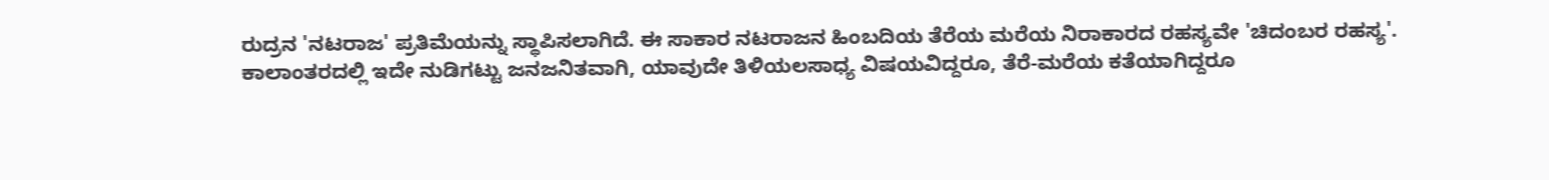ರುದ್ರನ 'ನಟರಾಜ' ಪ್ರತಿಮೆಯನ್ನು ಸ್ಥಾಪಿಸಲಾಗಿದೆ. ಈ ಸಾಕಾರ ನಟರಾಜನ ಹಿಂಬದಿಯ ತೆರೆಯ ಮರೆಯ ನಿರಾಕಾರದ ರಹಸ್ಯವೇ 'ಚಿದಂಬರ ರಹಸ್ಯ'.
ಕಾಲಾಂತರದಲ್ಲಿ ಇದೇ ನುಡಿಗಟ್ಟು ಜನಜನಿತವಾಗಿ, ಯಾವುದೇ ತಿಳಿಯಲಸಾಧ್ಯ ವಿಷಯವಿದ್ದರೂ, ತೆರೆ-ಮರೆಯ ಕತೆಯಾಗಿದ್ದರೂ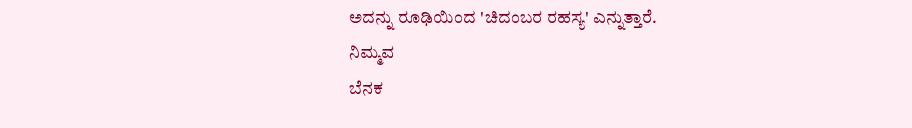ಅದನ್ನು ರೂಢಿಯಿಂದ 'ಚಿದಂಬರ ರಹಸ್ಯ' ಎನ್ನುತ್ತಾರೆ.
ನಿಮ್ಮವ
ಬೆನಕ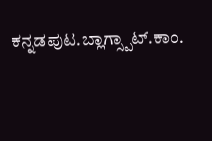ಕನ್ನಡಪುಟ.ಬ್ಲಾಗ್ಸ್ಪಾಟ್.ಕಾಂ.